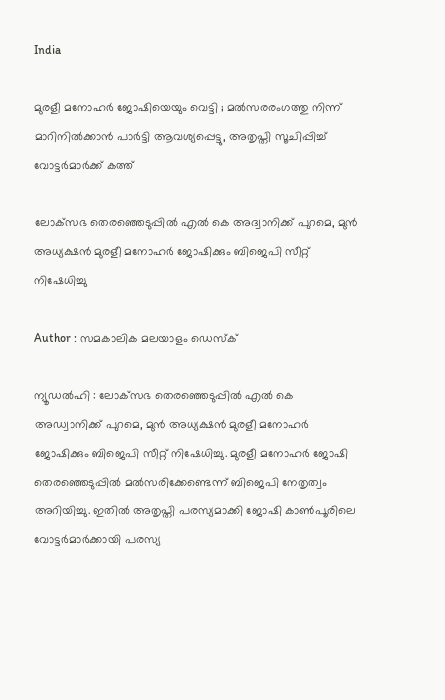India

മുരളീ മനോഹര്‍ ജോഷിയെയും വെട്ടി ; മല്‍സരരംഗത്തു നിന്ന് മാറിനില്‍ക്കാന്‍ പാര്‍ട്ടി ആവശ്യപ്പെട്ടു, അതൃപ്തി സൂചിപ്പിച്ച് വോട്ടര്‍മാര്‍ക്ക് കത്ത്

ലോക്‌സഭ തെരഞ്ഞെടുപ്പില്‍ എല്‍ കെ അദ്വാനിക്ക് പുറമെ, മുന്‍ അധ്യക്ഷന്‍ മുരളീ മനോഹര്‍ ജോഷിക്കും ബിജെപി സീറ്റ് നിഷേധിച്ചു

Author : സമകാലിക മലയാളം ഡെസ്ക്

ന്യൂഡല്‍ഹി : ലോക്‌സഭ തെരഞ്ഞെടുപ്പില്‍ എല്‍ കെ അഡ്വാനിക്ക് പുറമെ, മുന്‍ അധ്യക്ഷന്‍ മുരളീ മനോഹര്‍ ജോഷിക്കും ബിജെപി സീറ്റ് നിഷേധിച്ചു. മുരളീ മനോഹര്‍ ജോഷി തെരഞ്ഞെടുപ്പില്‍ മല്‍സരിക്കേണ്ടെന്ന് ബിജെപി നേതൃത്വം അറിയിച്ചു. ഇതില്‍ അതൃപ്തി പരസ്യമാക്കി ജോഷി കാണ്‍പൂരിലെ വോട്ടര്‍മാര്‍ക്കായി പരസ്യ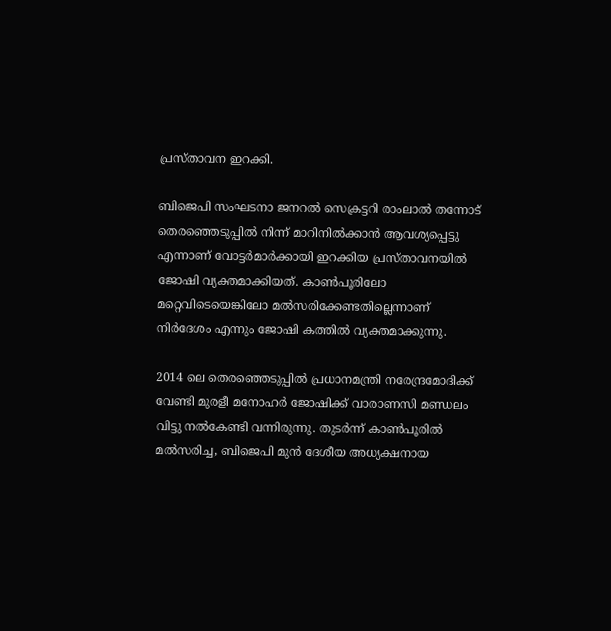പ്രസ്താവന ഇറക്കി.

ബിജെപി സംഘടനാ ജനറല്‍ സെക്രട്ടറി രാംലാല്‍ തന്നോട്‌ തെരഞ്ഞെടുപ്പില്‍ നിന്ന് മാറിനില്‍ക്കാന്‍ ആവശ്യപ്പെട്ടു എന്നാണ് വോട്ടര്‍മാര്‍ക്കായി ഇറക്കിയ പ്രസ്താവനയില്‍ ജോഷി വ്യക്തമാക്കിയത്. കാണ്‍പൂരിലോ മറ്റെവിടെയെങ്കിലോ മല്‍സരിക്കേണ്ടതില്ലെന്നാണ് നിര്‍ദേശം എന്നും ജോഷി കത്തില്‍ വ്യക്തമാക്കുന്നു.

2014 ലെ തെരഞ്ഞെടുപ്പില്‍ പ്രധാനമന്ത്രി നരേന്ദ്രമോദിക്ക് വേണ്ടി മുരളീ മനോഹര്‍ ജോഷിക്ക് വാരാണസി മണ്ഡലം വിട്ടു നല്‍കേണ്ടി വന്നിരുന്നു. തുടര്‍ന്ന് കാണ്‍പൂരില്‍ മല്‍സരിച്ച, ബിജെപി മുന്‍ ദേശീയ അധ്യക്ഷനായ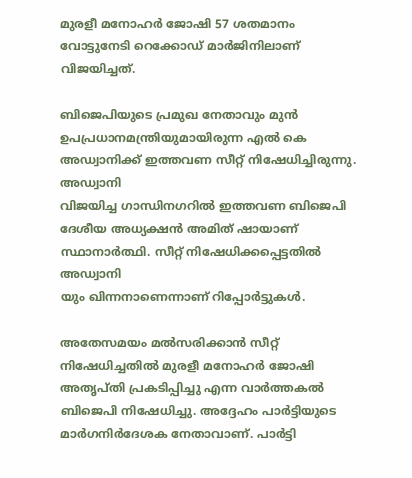മുരളീ മനോഹര്‍ ജോഷി 57 ശതമാനം വോട്ടുനേടി റെക്കോഡ് മാര്‍ജിനിലാണ് വിജയിച്ചത്.

ബിജെപിയുടെ പ്രമുഖ നേതാവും മുന്‍ ഉപപ്രധാനമന്ത്രിയുമായിരുന്ന എല്‍ കെ അഡ്വാനിക്ക് ഇത്തവണ സീറ്റ് നിഷേധിച്ചിരുന്നു. അഡ്വാനി
വിജയിച്ച ഗാന്ധിനഗറില്‍ ഇത്തവണ ബിജെപി ദേശീയ അധ്യക്ഷന്‍ അമിത് ഷായാണ് സ്ഥാനാര്‍ത്ഥി. സീറ്റ് നിഷേധിക്കപ്പെട്ടതില്‍ അഡ്വാനി
യും ഖിന്നനാണെന്നാണ് റിപ്പോര്‍ട്ടുകള്‍.

അതേസമയം മല്‍സരിക്കാന്‍ സീറ്റ് നിഷേധിച്ചതില്‍ മുരളീ മനോഹര്‍ ജോഷി അതൃപ്തി പ്രകടിപ്പിച്ചു എന്ന വാര്‍ത്തകല്‍ ബിജെപി നിഷേധിച്ചു. അദ്ദേഹം പാര്‍ട്ടിയുടെ മാര്‍ഗനിര്‍ദേശക നേതാവാണ്. പാര്‍ട്ടി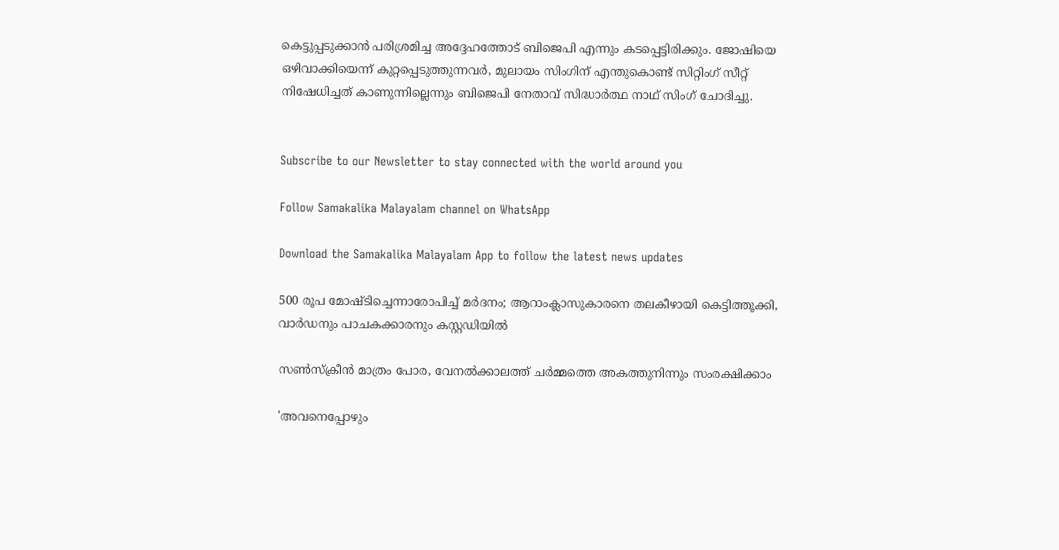കെട്ടുപ്പടുക്കാന്‍ പരിശ്രമിച്ച അദ്ദേഹത്തോട് ബിജെപി എന്നും കടപ്പെട്ടിരിക്കും. ജോഷിയെ ഒഴിവാക്കിയെന്ന് കുറ്റപ്പെടുത്തുന്നവര്‍, മുലായം സിംഗിന് എന്തുകൊണ്ട് സിറ്റിംഗ് സീറ്റ് നിഷേധിച്ചത് കാണുന്നില്ലെന്നും ബിജെപി നേതാവ് സിദ്ധാര്‍ത്ഥ നാഥ് സിംഗ് ചോദിച്ചു.


Subscribe to our Newsletter to stay connected with the world around you

Follow Samakalika Malayalam channel on WhatsApp

Download the Samakalika Malayalam App to follow the latest news updates

500 രൂപ മോഷ്ടിച്ചെന്നാരോപിച്ച് മര്‍ദനം; ആറാംക്ലാസുകാരനെ തലകീഴായി കെട്ടിത്തൂക്കി, വാര്‍ഡനും പാചകക്കാരനും കസ്റ്റഡിയില്‍

സൺസ്ക്രീൻ മാത്രം പോര, വേനൽക്കാലത്ത് ചർമ്മത്തെ അകത്തുനിന്നും സംരക്ഷിക്കാം

'അവനെപ്പോഴും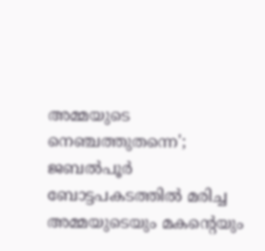അമ്മയുടെ നെഞ്ചത്തുതന്നെ'; ജബല്‍പൂര്‍ ബോട്ടപകടത്തില്‍ മരിച്ച അമ്മയുടെയും മകന്റെയും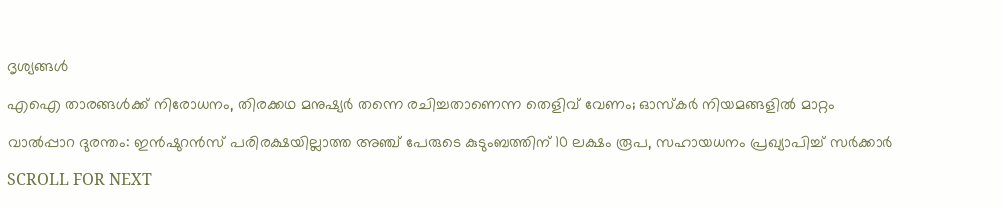ദൃശ്യങ്ങള്‍

എഐ താരങ്ങൾക്ക് നിരോധനം, തിരക്കഥ മനുഷ്യർ തന്നെ രചിച്ചതാണെന്ന തെളിവ് വേണം; ഓസ്കർ നിയമങ്ങളിൽ മാറ്റം

വാൽപ്പാറ ദുരന്തം: ഇൻഷുറൻസ് പരിരക്ഷയില്ലാത്ത അഞ്ച് പേരുടെ കുടുംബത്തിന് 10 ലക്ഷം രൂപ, സഹായധനം പ്രഖ്യാപിച്ച് സര്‍ക്കാര്‍

SCROLL FOR NEXT